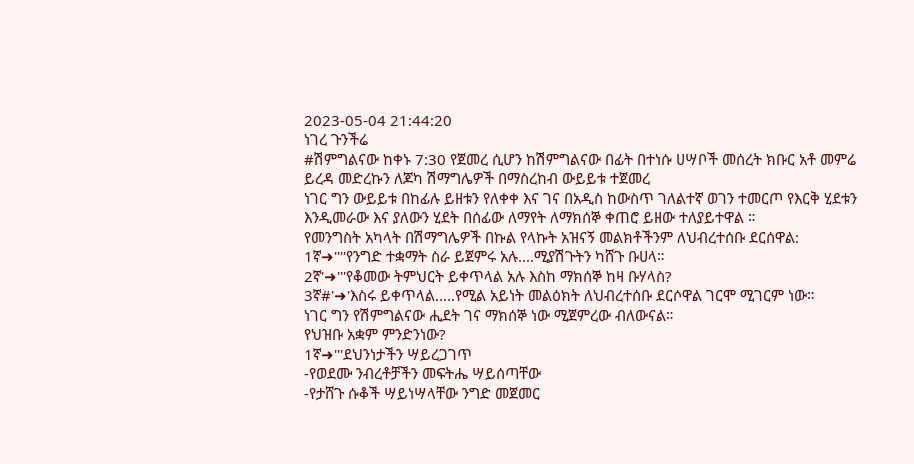2023-05-04 21:44:20
ነገረ ጉንችሬ
#ሽምግልናው ከቀኑ 7:30 የጀመረ ሲሆን ከሽምግልናው በፊት በተነሱ ሀሣቦች መሰረት ክቡር አቶ መምሬ ይረዳ መድረኩን ለጆካ ሽማግሌዎች በማስረከብ ውይይቱ ተጀመረ
ነገር ግን ውይይቱ በከፊሉ ይዘቱን የለቀቀ እና ገና በአዲስ ከውስጥ ገለልተኛ ወገን ተመርጦ የእርቅ ሂደቱን እንዲመራው እና ያለውን ሂደት በሰፊው ለማየት ለማክሰኞ ቀጠሮ ይዘው ተለያይተዋል ።
የመንግስት አካላት በሽማግሌዎች በኩል የላኩት አዝናኝ መልክቶችንም ለህብረተሰቡ ደርሰዋል:
1ኛ➜''''የንግድ ተቋማት ስራ ይጀምሩ አሉ....ሚያሽጉትን ካሸጉ ቡሀላ።
2ኛ'➜'''የቆመው ትምህርት ይቀጥላል አሉ እስከ ማክሰኞ ከዛ ቡሃላስ?
3ኛ#'➜'እስሩ ይቀጥላል.....የሚል አይነት መልዕክት ለህብረተሰቡ ደርሶዋል ገርሞ ሚገርም ነው።
ነገር ግን የሽምግልናው ሒደት ገና ማክሰኞ ነው ሚጀምረው ብለውናል።
የህዝቡ አቋም ምንድንነው?
1ኛ➜'''ደህንነታችን ሣይረጋገጥ
-የወደሙ ንብረቶቻችን መፍትሔ ሣይሰጣቸው
-የታሸጉ ሱቆች ሣይነሣላቸው ንግድ መጀመር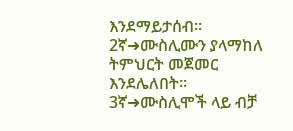እንደማይታሰብ።
2ኛ➜ሙስሊሙን ያላማከለ ትምህርት መጀመር እንደሌለበት።
3ኛ➜ሙስሊሞች ላይ ብቻ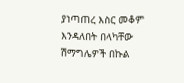ያነጣጠረ እስር መቆም እንዳለበት በላካቸው ሽማግሌዎች በኩል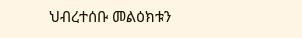ህብረተሰቡ መልዕክቱን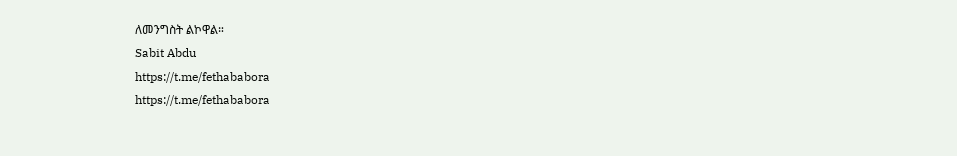ለመንግስት ልኮዋል።
Sabit Abdu
https://t.me/fethababora
https://t.me/fethababora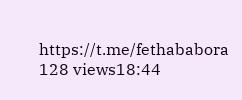https://t.me/fethababora
128 views18:44